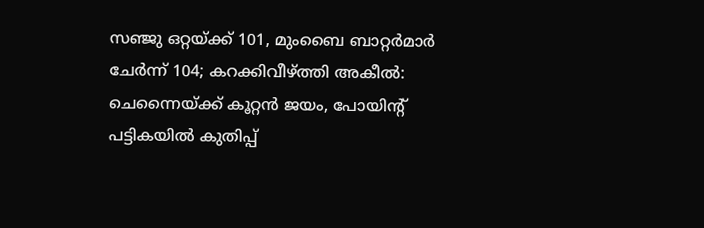സഞ്ജു ഒറ്റയ്ക്ക് 101, മുംബൈ ബാറ്റർമാർ ചേർന്ന് 104; കറക്കിവീഴ്ത്തി അകീൽ: ചെന്നൈയ്ക്ക് കൂറ്റൻ ജയം, പോയിന്റ് പട്ടികയിൽ കുതിപ്പ്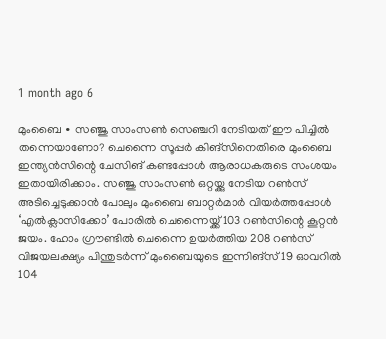1 month ago 6

മുംബൈ ∙ സഞ്ജു സാംസൺ സെഞ്ചറി നേടിയത് ഈ പിച്ചിൽ തന്നെയാണോ? ചെന്നൈ സൂപ്പർ കിങ്സിനെതിരെ മുംബൈ ഇന്ത്യൻസിന്റെ ചേസിങ് കണ്ടപ്പോൾ ആരാധകരുടെ സംശയം ഇതായിരിക്കാം. സഞ്ജു സാംസൺ ഒറ്റയ്ക്കു നേടിയ റൺസ് അടിച്ചെടുക്കാൻ പോലും മുംബൈ ബാറ്റർമാർ വിയർത്തപ്പോൾ ‘എൽക്ലാസിക്കോ’ പോരിൽ ചെന്നൈയ്ക്ക് 103 റൺസിന്റെ കൂറ്റൻ ജയം. ഹോം ഗ്രൗണ്ടിൽ ചെന്നൈ ഉയർത്തിയ 208 റൺസ് വിജയലക്ഷ്യം പിന്തുടർന്ന് മുംബൈയുടെ ഇന്നിങ്സ് 19 ഓവറിൽ 104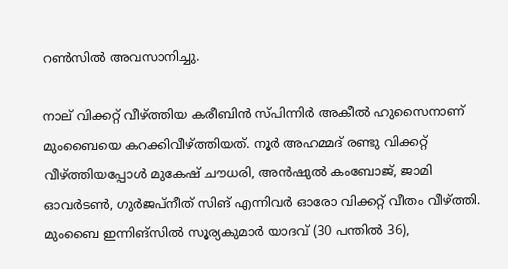റൺസിൽ അവസാനിച്ചു.

നാല് വിക്കറ്റ് വീഴ്ത്തിയ കരീബിൻ സ്പിന്നിർ അകീൽ ഹുസൈനാണ് മുംബൈയെ കറക്കിവീഴ്ത്തിയത്. നൂർ അഹമ്മദ് രണ്ടു വിക്കറ്റ് വീഴ്ത്തിയപ്പോൾ മുകേഷ് ചൗധരി, അൻഷുൽ കംബോജ്, ജാമി ഓവർടൺ, ഗുർജപ്നീത് സിങ് എന്നിവർ ഓരോ വിക്കറ്റ് വീതം വീഴ്ത്തി. മുംബൈ ഇന്നിങ്സിൽ സൂര്യകുമാർ യാദവ് (30 പന്തിൽ 36),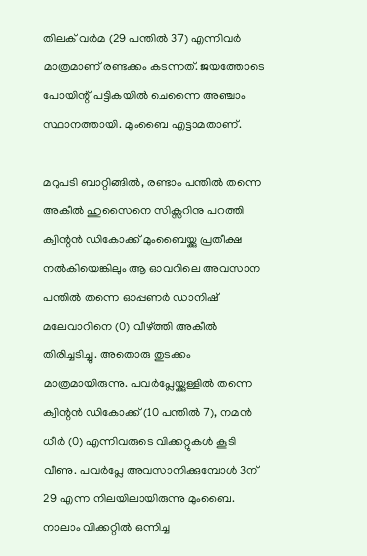തിലക് വർമ (29 പന്തിൽ 37) എന്നിവർ മാത്രമാണ് രണ്ടക്കം കടന്നത്. ജയത്തോടെ പോയിന്റ് പട്ടികയിൽ ചെന്നൈ അഞ്ചാം സ്ഥാനത്തായി. മുംബൈ എട്ടാമതാണ്.

മറുപടി ബാറ്റിങ്ങിൽ, രണ്ടാം പന്തിൽ തന്നെ അകീൽ ഹുസൈനെ സിക്സറിനു പറത്തി ക്വിന്റൻ ഡികോക്ക് മുംബൈയ്ക്കു പ്രതീക്ഷ നൽകിയെങ്കിലും ആ ഓവറിലെ അവസാന പന്തിൽ തന്നെ ഓപ്പണർ ഡാനിഷ് മലേവാറിനെ (0) വീഴ്ത്തി അകീൽ തിരിച്ചടിച്ചു. അതൊരു തുടക്കം മാത്രമായിരുന്നു. പവർപ്ലേയ്ക്കുള്ളിൽ തന്നെ ക്വിന്റൻ ഡികോക്ക് (10 പന്തിൽ 7), നമൻ ധീർ (0) എന്നിവരുടെ വിക്കറ്റുകൾ കൂടി വീണു. പവർപ്ലേ അവസാനിക്കുമ്പോൾ 3ന് 29 എന്ന നിലയിലായിരുന്നു മുംബൈ. നാലാം വിക്കറ്റിൽ ഒന്നിച്ച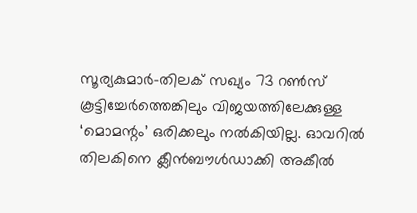സൂര്യകുമാർ–തിലക് സഖ്യം 73 റൺസ് കൂട്ടിച്ചേർത്തെങ്കിലും വിജയത്തിലേക്കുള്ള ‘മൊമന്റം’ ഒരിക്കലും നൽകിയില്ല. ഓവറിൽ തിലകിനെ ക്ലീൻബൗൾഡാക്കി അകീൽ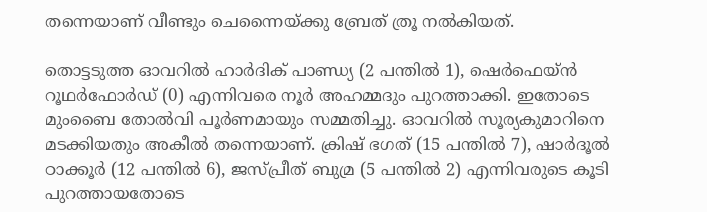തന്നെയാണ് വീണ്ടും ചെന്നൈയ്ക്കു ബ്രേത് ത്രൂ നൽകിയത്.

തൊട്ടടുത്ത ഓവറിൽ ഹാർദിക് പാണ്ഡ്യ (2 പന്തിൽ 1), ഷെർഫെയ്ൻ റൂഥർഫോർഡ് (0) എന്നിവരെ നൂർ അഹമ്മദും പുറത്താക്കി. ഇതോടെ മുംബൈ തോൽവി പൂർണമായും സമ്മതിച്ചു. ഓവറിൽ സൂര്യകുമാറിനെ മടക്കിയതും അകീൽ തന്നെയാണ്. ക്രിഷ് ഭഗത് (15 പന്തിൽ 7), ഷാർദൂൽ ഠാക്കൂർ (12 പന്തിൽ 6), ജസ്പ്രീത് ബുമ്ര (5 പന്തിൽ 2) എന്നിവരുടെ കൂടി പുറത്തായതോടെ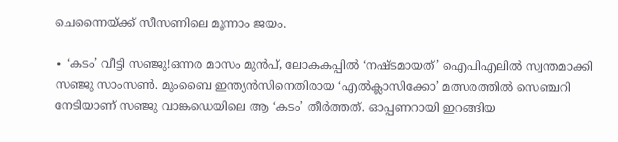ചെന്നൈയ്ക്ക് സീസണിലെ മൂന്നാം ജയം.

∙ ‘കടം’ വീട്ടി സഞ്ജു!ഒന്നര മാസം മുൻപ്, ലോകകപ്പിൽ ‘നഷ്ടമായത്’ ഐപിഎലിൽ സ്വന്തമാക്കി സഞ്ജു സാംസൺ. മുംബൈ ഇന്ത്യൻസിനെതിരായ ‘എൽക്ലാസിക്കോ’ മത്സരത്തിൽ സെഞ്ചറി നേടിയാണ് സഞ്ജു വാങ്കഡെയിലെ ആ ‘കടം’ തീർത്തത്. ഓപ്പണറായി ഇറങ്ങിയ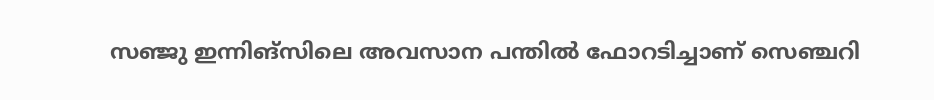സഞ്ജു ഇന്നിങ്സിലെ അവസാന പന്തിൽ ഫോറടിച്ചാണ് സെഞ്ചറി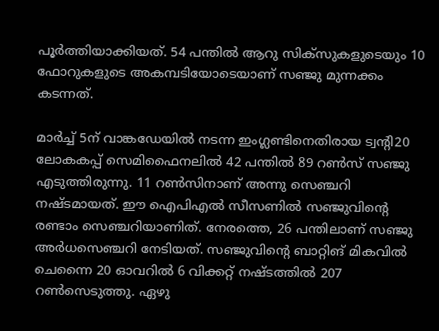പൂർത്തിയാക്കിയത്. 54 പന്തിൽ ആറു സിക്സുകളുടെയും 10 ഫോറുകളുടെ അകമ്പടിയോടെയാണ് സഞ്ജു മുന്നക്കം കടന്നത്.

മാർച്ച് 5ന് വാങ്കഡേയിൽ നടന്ന ഇംഗ്ലണ്ടിനെതിരായ ട്വന്റി20 ലോകകപ്പ് സെമിഫൈനലിൽ 42 പന്തില്‍ 89 റണ്‍സ് സഞ്ജു എടുത്തിരുന്നു. 11 റൺസിനാണ് അന്നു സെഞ്ചറി നഷ്ടമായത്. ഈ ഐപിഎൽ സീസണിൽ സഞ്ജുവിന്റെ രണ്ടാം സെ‍ഞ്ചറിയാണിത്. നേരത്തെ, 26 പന്തിലാണ് സഞ്ജു അർധസെഞ്ചറി നേടിയത്. സഞ്ജുവിന്റെ ബാറ്റിങ് മികവിൽ ചെന്നൈ 20 ഓവറിൽ 6 വിക്കറ്റ് നഷ്ടത്തിൽ 207 റൺസെടുത്തു. ഏഴു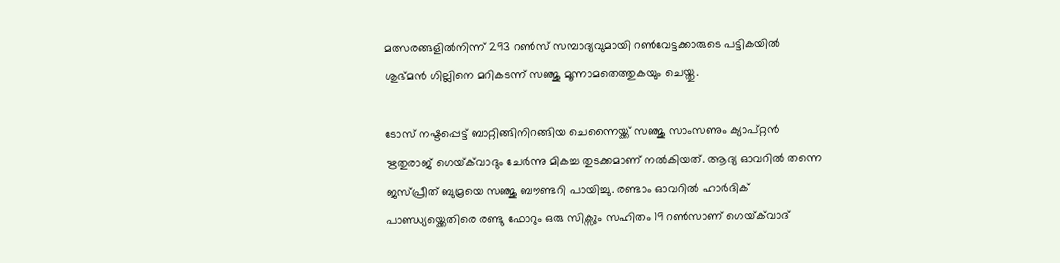മത്സരങ്ങളിൽനിന്ന് 293 റൺസ് സമ്പാദ്യവുമായി റൺവേട്ടക്കാരുടെ പട്ടികയിൽ ശുഭ്മൻ ഗില്ലിനെ മറികടന്ന് സഞ്ജു മൂന്നാമതെത്തുകയും ചെയ്തു.

ടോസ് നഷ്ടപ്പെട്ട് ബാറ്റിങ്ങിനിറങ്ങിയ ചെന്നൈയ്ക്ക് സഞ്ജു സാംസണും ക്യാപ്റ്റൻ ഋതുരാജ് ഗെയ്‌ക്‌വാദും ചേർന്നു മികച്ച തുടക്കമാണ് നൽകിയത്. ആദ്യ ഓവറിൽ തന്നെ ജസ്പ്രീത് ബുമ്രയെ സഞ്ജു ബൗണ്ടറി പായിച്ചു. രണ്ടാം ഓവറിൽ ഹാർദിക് പാണ്ഡ്യയ്ക്കെതിരെ രണ്ടു ഫോറും ഒരു സിക്സും സഹിതം 19 റൺസാണ് ഗെയ്‌ക്‌വാദ്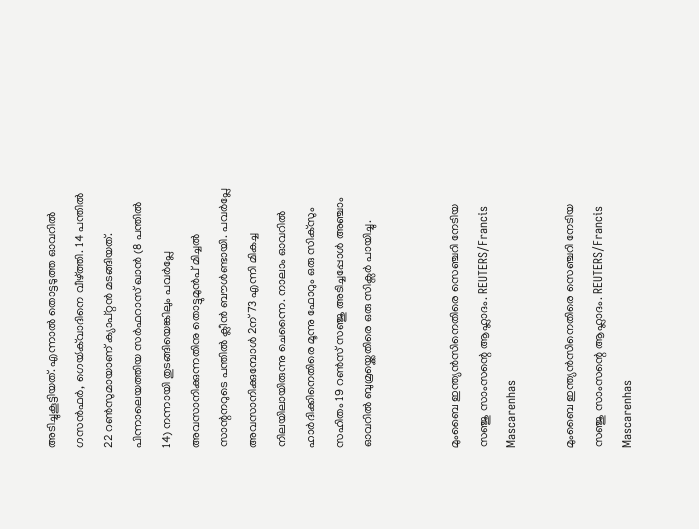അടിച്ചുകൂട്ടിയത്. എന്നാൽ തൊട്ടടുത്ത ഓവറിൽ ഗസൻഫർ, ഗെയ്‍‌ക്‌വാദിനെ വീഴ്ത്തി. 14 പന്തിൽ 22 റൺസുമായാണ് ക്യാപ്റ്റൻ മടങ്ങിയത്. പിന്നാലെയത്തിയ സർഫറാസ് ഖാൻ (8 പന്തിൽ 14) നന്നായി തുടങ്ങിയെങ്കിലും പവർപ്ലേ അവസാനിക്കുന്നതിനു തൊട്ടുമുൻപ് മിച്ചൽ സാന്റനറുടെ പന്തിൽ ക്ലീൻ ബൗൾണ്ടായി. പവർപ്ലേ അവസാനിക്കുമ്പോൾ 2ന് 73 എന്നി മികച്ച നിലയിലായിരുന്നു ചെന്നൈ. നാലാം ഓവറിൽ ഹാർദിക്കിനെതിരെ മൂന്നു ഫോറും ഒരു സിക്സും സഹിതം 19 റൺസ് സഞ്ജു അടിച്ചപ്പോൾ അഞ്ചാം ഓവറിൽ ബുമ്രയ്ക്കെതിരെ ഒരു സിക്സർ പായിച്ചു.


മുംബൈ ഇന്ത്യൻസിനെതിരെ സെഞ്ചറി നേടിയ സഞ്ജു സാംസന്റെ ആഹ്ലാദം. REUTERS/Francis Mascarenhas

മുംബൈ ഇന്ത്യൻസിനെതിരെ സെഞ്ചറി നേടിയ സഞ്ജു സാംസന്റെ ആഹ്ലാദം. REUTERS/Francis Mascarenhas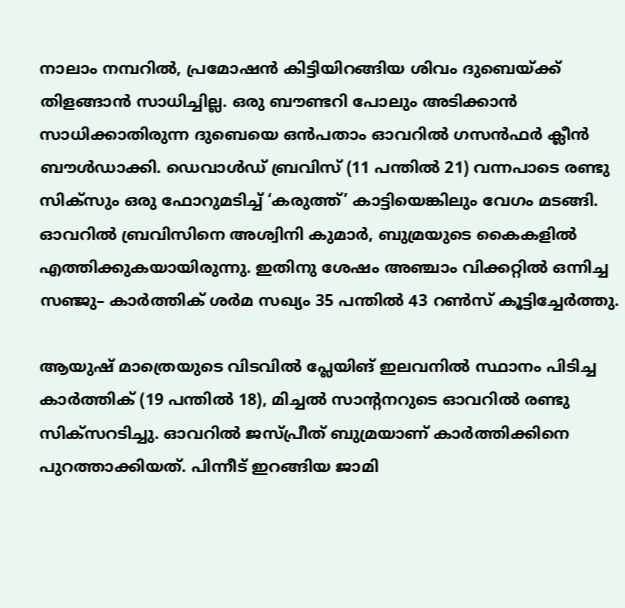നാലാം നമ്പറിൽ, പ്രമോഷൻ കിട്ടിയിറങ്ങിയ ശിവം ദുബെയ്ക്ക് തിളങ്ങാൻ സാധിച്ചില്ല. ഒരു ബൗണ്ടറി പോലും അടിക്കാൻ സാധിക്കാതിരുന്ന ദുബെയെ ഒൻപതാം ഓവറിൽ ഗസൻഫർ ക്ലീൻ ബൗൾഡാക്കി. ഡെവാൾഡ് ബ്രവിസ് (11 പന്തിൽ 21) വന്നപാടെ രണ്ടു സിക്സും ഒരു ഫോറുമടിച്ച് ‘കരുത്ത്’ കാട്ടിയെങ്കിലും വേഗം മടങ്ങി. ഓവറിൽ ബ്രവിസിനെ അശ്വിനി കുമാർ, ബുമ്രയുടെ കൈകളിൽ എത്തിക്കുകയായിരുന്നു. ഇതിനു ശേഷം അഞ്ചാം വിക്കറ്റിൽ ഒന്നിച്ച സഞ്ജു– കാർത്തിക് ശർമ സഖ്യം 35 പന്തിൽ 43 റൺസ് കൂട്ടിച്ചേർത്തു.

ആയുഷ് മാത്രെയുടെ വിടവിൽ പ്ലേയിങ് ഇലവനിൽ സ്ഥാനം പിടിച്ച കാർത്തിക് (19 പന്തിൽ 18), മിച്ചൽ സാന്റനറുടെ ഓവറിൽ രണ്ടു സിക്സറടിച്ചു. ഓവറിൽ ജസ്പ്രീത് ബുമ്രയാണ് കാർത്തിക്കിനെ പുറത്താക്കിയത്. പിന്നീട് ഇറങ്ങിയ ജാമി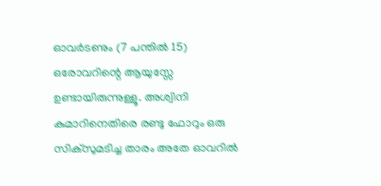ഓവർടണും (7 പന്തിൽ 15) ഒരോവറിന്റെ ആയുസ്സേ ഉണ്ടായിരുന്നുള്ളൂ. അശ്വിനി കുമാറിനെതിരെ രണ്ടു ഫോറും ഒരു സിക്സുമടിച്ച താരം അതേ ഓവറിൽ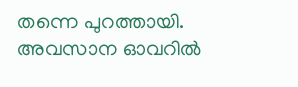തന്നെ പുറത്തായി. അവസാന ഓവറിൽ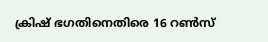ക്രിഷ് ഭഗതിനെതിരെ 16 റൺസ്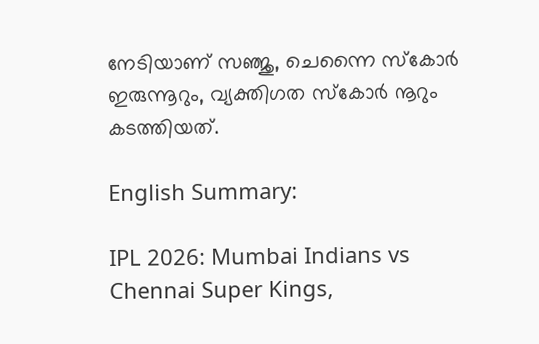നേടിയാണ് സഞ്ജു, ചെന്നൈ സ്കോർ ഇരുന്നൂറും, വ്യക്തിഗത സ്കോർ നൂറും കടത്തിയത്.

English Summary:

IPL 2026: Mumbai Indians vs Chennai Super Kings,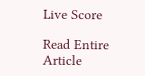Live Score

Read Entire Article